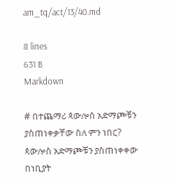am_tq/act/13/40.md

8 lines
631 B
Markdown

# በተጨማሪ ጳውሎስ አድማጮቹን ያስጠነቀቃቸው ስለ ምን ነበር?
ጳውሎስ አድማጮቹን ያስጠነቀቀው በነቢያት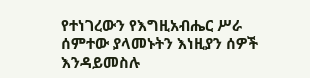የተነገረውን የእግዚአብሔር ሥራ ሰምተው ያላመኑትን እነዚያን ሰዎች እንዳይመስሉ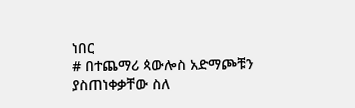ነበር
# በተጨማሪ ጳውሎስ አድማጮቹን ያስጠነቀቃቸው ስለ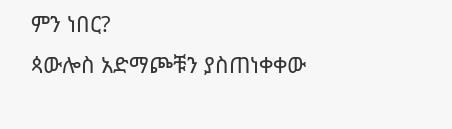ምን ነበር?
ጳውሎስ አድማጮቹን ያስጠነቀቀው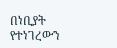በነቢያት የተነገረውን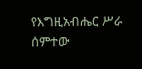የእግዚአብሔር ሥራ ሰምተው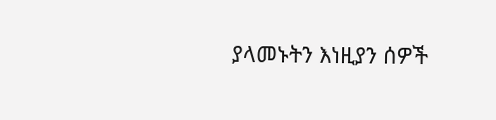ያላመኑትን እነዚያን ሰዎች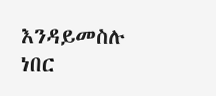እንዳይመስሉ ነበር